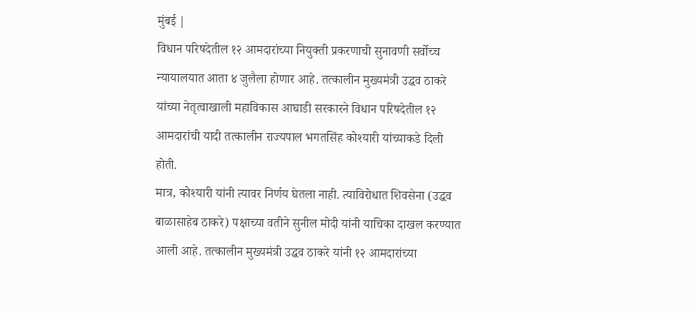मुंबई |
विधान परिषदेतील १२ आमदारांच्या नियुक्ती प्रकरणाची सुनावणी सर्वोच्च न्यायालयात आता ४ जुलैला होणार आहे. तत्कालीन मुख्यमंत्री उद्धव ठाकरे यांच्या नेतृत्वाखाली महाविकास आघाडी सरकारने विधान परिषदेतील १२ आमदारांची यादी तत्कालीन राज्यपाल भगतसिंह कोश्यारी यांच्याकडे दिली होती.
मात्र, कोश्यारी यांनी त्यावर निर्णय घेतला नाही. त्याविरोधात शिवसेना (उद्धव बाळासाहेब ठाकरे) पक्षाच्या वतीने सुनील मोदी यांनी याचिका दाखल करण्यात आली आहे. तत्कालीन मुख्यमंत्री उद्धव ठाकरे यांनी १२ आमदारांच्या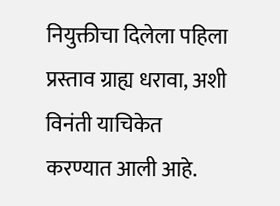नियुक्तीचा दिलेला पहिला प्रस्ताव ग्राह्य धरावा, अशी विनंती याचिकेत करण्यात आली आहे.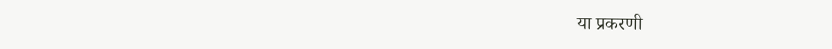या प्रकरणी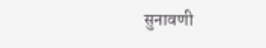सुनावणी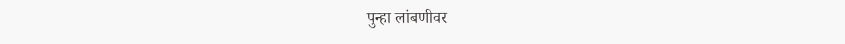पुन्हा लांबणीवर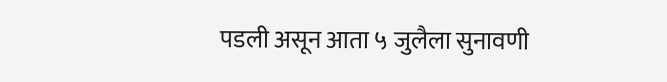पडली असून आता ५ जुलैला सुनावणी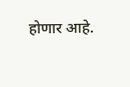होणार आहे.